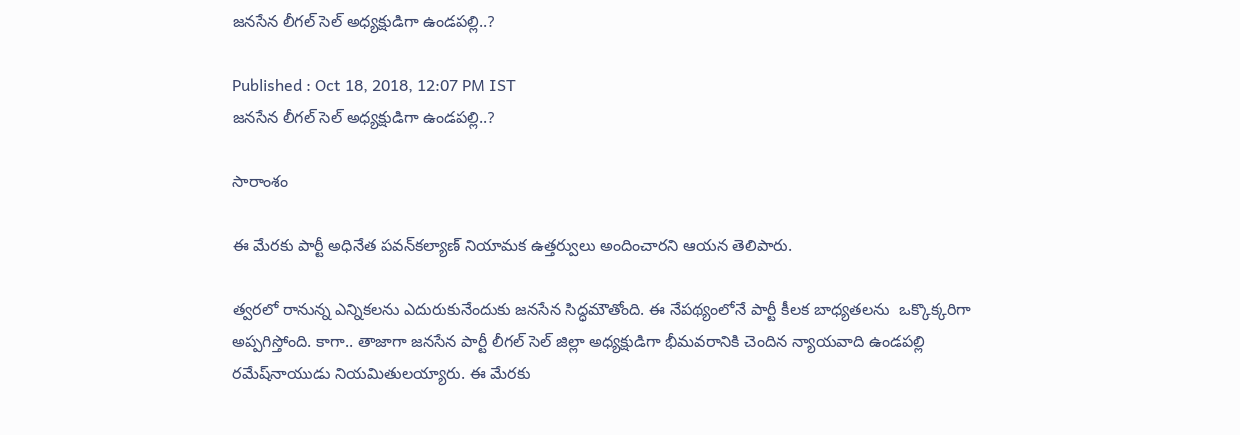జనసేన లీగల్‌ సెల్‌ అధ్యక్షుడిగా ఉండపల్లి..?

Published : Oct 18, 2018, 12:07 PM IST
జనసేన లీగల్‌ సెల్‌ అధ్యక్షుడిగా ఉండపల్లి..?

సారాంశం

ఈ మేరకు పార్టీ అధినేత పవన్‌కల్యాణ్‌ నియామక ఉత్తర్వులు అందించారని ఆయన తెలిపారు.

త్వరలో రానున్న ఎన్నికలను ఎదురుకునేందుకు జనసేన సిద్ధమౌతోంది. ఈ నేపథ్యంలోనే పార్టీ కీలక బాధ్యతలను  ఒక్కొక్కరిగా అప్పగిస్తోంది. కాగా.. తాజాగా జనసేన పార్టీ లీగల్‌ సెల్‌ జిల్లా అధ్యక్షుడిగా భీమవరానికి చెందిన న్యాయవాది ఉండపల్లి రమేష్‌నాయుడు నియమితులయ్యారు. ఈ మేరకు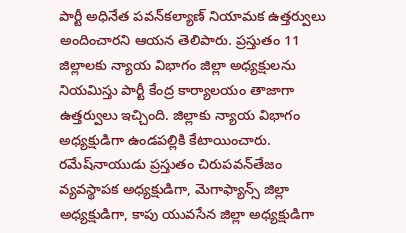పార్టీ అధినేత పవన్‌కల్యాణ్‌ నియామక ఉత్తర్వులు అందించారని ఆయన తెలిపారు. ప్రస్తుతం 11 జిల్లాలకు న్యాయ విభాగం జిల్లా అధ్యక్షులను నియమిస్తు పార్టీ కేంద్ర కార్యాలయం తాజాగా ఉత్తర్వులు ఇచ్చింది. జిల్లాకు న్యాయ విభాగం అధ్యక్షుడిగా ఉండపల్లికి కేటాయించారు. రమేష్‌నాయుడు ప్రస్తుతం చిరుపవన్‌తేజం వ్యవస్థాపక అధ్యక్షుడిగా, మెగాఫ్యాన్స్‌ జిల్లా అధ్యక్షుడిగా, కాపు యువసేన జిల్లా అధ్యక్షుడిగా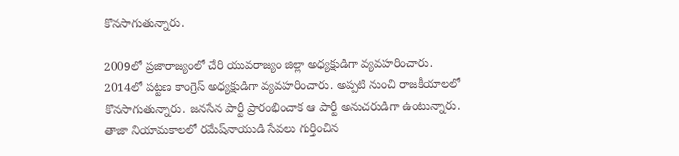కొనసాగుతున్నారు.

2009లో ప్రజారాజ్యంలో చేరి యువరాజ్యం జిల్లా అధ్యక్షుడిగా వ్యవహరించారు. 2014లో పట్టణ కాంగ్రెస్‌ అధ్యక్షుడిగా వ్యవహరించారు. అప్పటి నుంచి రాజకీయాలలో కొనసాగుతున్నారు. జనసేన పార్టీ ప్రారంభించాక ఆ పార్టీ అనుచరుడిగా ఉంటున్నారు. తాజా నియామకాలలో రమేష్‌నాయుడి సేవలు గుర్తించిన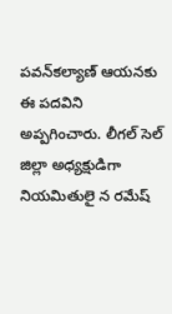పవన్‌కల్యాణ్‌ ఆయనకు ఈ పదవిని అప్పగించారు. లీగల్‌ సెల్‌ జిల్లా అధ్యక్షుడిగా నియమితులై న రమేష్‌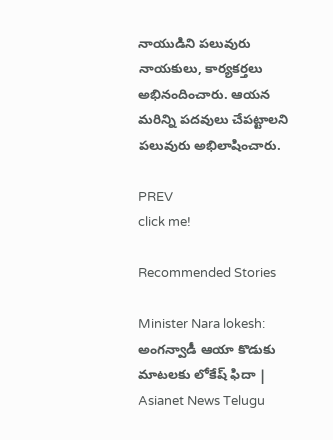నాయుడిని పలువురు నాయకులు, కార్యకర్తలు అభినందించారు. ఆయన మరిన్ని పదవులు చేపట్టాలని పలువురు అభిలాషించారు.

PREV
click me!

Recommended Stories

Minister Nara lokesh: అంగన్వాడీ ఆయా కొడుకు మాటలకు లోకేష్ ఫిదా | Asianet News Telugu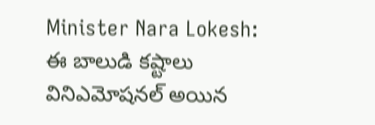Minister Nara Lokesh: ఈ బాలుడి కష్టాలు వినిఎమోషనల్ అయిన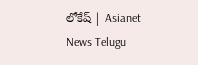లోకేష్ | Asianet News Telugu